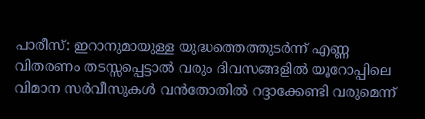പാരീസ്: ഇറാനുമായുള്ള യുദ്ധത്തെത്തുടർന്ന് എണ്ണ വിതരണം തടസ്സപ്പെട്ടാൽ വരും ദിവസങ്ങളിൽ യൂറോപ്പിലെ വിമാന സർവീസുകൾ വൻതോതിൽ റദ്ദാക്കേണ്ടി വരുമെന്ന്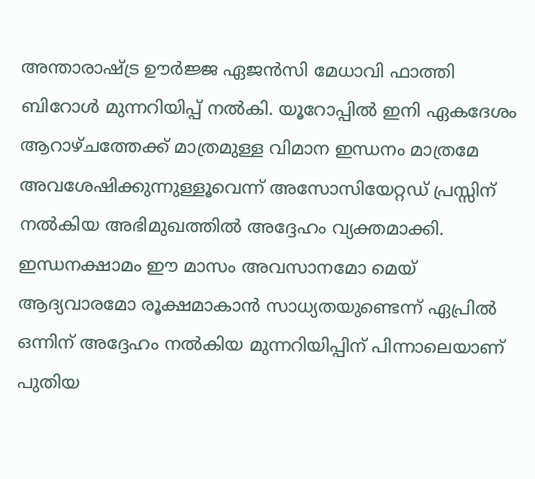അന്താരാഷ്ട്ര ഊർജ്ജ ഏജൻസി മേധാവി ഫാത്തി ബിറോൾ മുന്നറിയിപ്പ് നൽകി. യൂറോപ്പിൽ ഇനി ഏകദേശം ആറാഴ്ചത്തേക്ക് മാത്രമുള്ള വിമാന ഇന്ധനം മാത്രമേ അവശേഷിക്കുന്നുള്ളൂവെന്ന് അസോസിയേറ്റഡ് പ്രസ്സിന് നൽകിയ അഭിമുഖത്തിൽ അദ്ദേഹം വ്യക്തമാക്കി. ഇന്ധനക്ഷാമം ഈ മാസം അവസാനമോ മെയ് ആദ്യവാരമോ രൂക്ഷമാകാൻ സാധ്യതയുണ്ടെന്ന് ഏപ്രിൽ ഒന്നിന് അദ്ദേഹം നൽകിയ മുന്നറിയിപ്പിന് പിന്നാലെയാണ് പുതിയ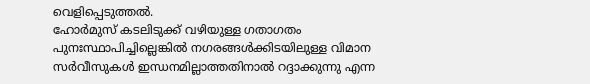വെളിപ്പെടുത്തൽ.
ഹോർമുസ് കടലിടുക്ക് വഴിയുള്ള ഗതാഗതം പുനഃസ്ഥാപിച്ചില്ലെങ്കിൽ നഗരങ്ങൾക്കിടയിലുള്ള വിമാന സർവീസുകൾ ഇന്ധനമില്ലാത്തതിനാൽ റദ്ദാക്കുന്നു എന്ന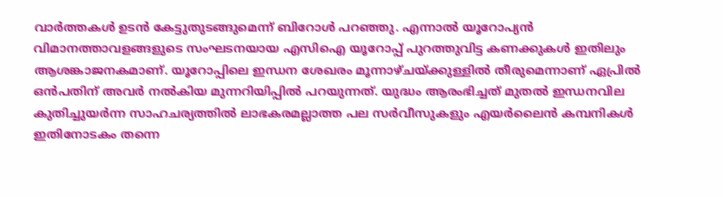വാർത്തകൾ ഉടൻ കേട്ടുതുടങ്ങുമെന്ന് ബിറോൾ പറഞ്ഞു. എന്നാൽ യൂറോപ്യൻ വിമാനത്താവളങ്ങളുടെ സംഘടനയായ എസിഐ യൂറോപ്പ് പുറത്തുവിട്ട കണക്കുകൾ ഇതിലും ആശങ്കാജനകമാണ്. യൂറോപ്പിലെ ഇന്ധന ശേഖരം മൂന്നാഴ്ചയ്ക്കുള്ളിൽ തീരുമെന്നാണ് ഏപ്രിൽ ഒൻപതിന് അവർ നൽകിയ മുന്നറിയിപ്പിൽ പറയുന്നത്. യുദ്ധം ആരംഭിച്ചത് മുതൽ ഇന്ധനവില കുതിച്ചുയർന്ന സാഹചര്യത്തിൽ ലാഭകരമല്ലാത്ത പല സർവീസുകളും എയർലൈൻ കമ്പനികൾ ഇതിനോടകം തന്നെ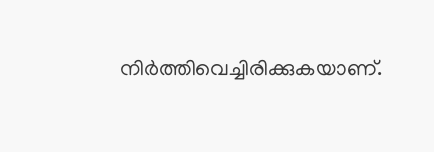നിർത്തിവെച്ചിരിക്കുകയാണ്.